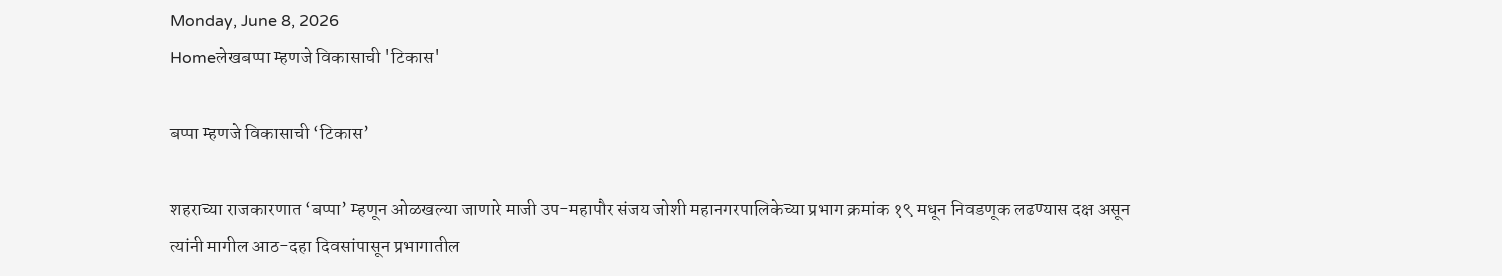Monday, June 8, 2026
Homeलेखबप्पा म्हणजे विकासाची 'टिकास'

बप्पा म्हणजे विकासाची ‘टिकास’

शहराच्या राजकारणात ‘बप्पा’ म्हणून ओळखल्या जाणारे माजी उप-महापौर संजय जोशी महानगरपालिकेच्या प्रभाग क्रमांक १९ मधून निवडणूक लढण्यास दक्ष असून त्यांनी मागील आठ-दहा दिवसांपासून प्रभागातील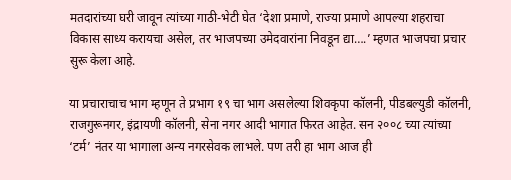मतदारांच्या घरी जावून त्यांच्या गाठी-भेटी घेत ‘देशा प्रमाणे, राज्या प्रमाणे आपल्या शहराचा विकास साध्य करायचा असेल, तर भाजपच्या उमेदवारांना निवडून द्या….’ म्हणत भाजपचा प्रचार सुरू केला आहे.

या प्रचाराचाच भाग म्हणून ते प्रभाग १९ चा भाग असलेल्या शिवकृपा कॉलनी, पीडबल्युडी कॉलनी, राजगुरूनगर, इंद्रायणी कॉलनी, सेना नगर आदी भागात फिरत आहेत. सन २००८ च्या त्यांच्या ‘टर्म’ नंतर या भागाला अन्य नगरसेवक लाभले. पण तरी हा भाग आज ही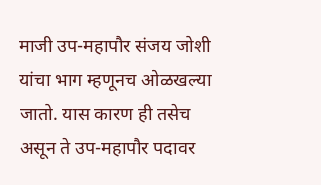माजी उप-महापौर संजय जोशी यांचा भाग म्हणूनच ओळखल्या जातो. यास कारण ही तसेच असून ते उप-महापौर पदावर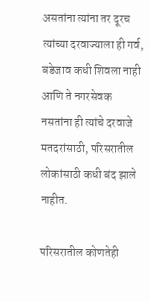असतांना त्यांना तर दूरच त्यांच्या दरवाज्याला ही गर्व, बडेजाव कधी शिवला नाही आणि ते नगरसेवक नसतांना ही त्यांचे दरवाजे मतदरांसाठी, परिसरातील लोकांसाठी कधी बंद झाले नाहीत.

परिसरातील कोणतेही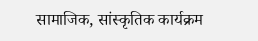सामाजिक, सांस्कृतिक कार्यक्रम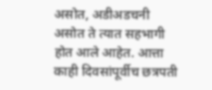असोत, अडीअडचनी असोत ते त्यात सहभागी होत आले आहेत. आत्ता काही दिवसांपूर्वीच छत्रपती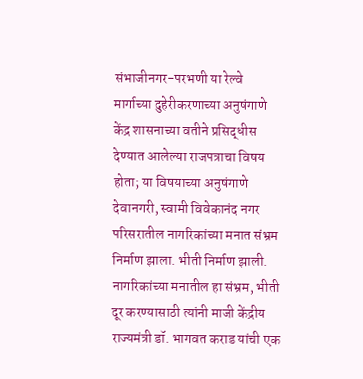संभाजीनगर-परभणी या रेल्वे मार्गाच्या दुहेरीकरणाच्या अनुषंगाणे केंद्र शासनाच्या वतीने प्रसिद्धीस देण्यात आलेल्या राजपत्राचा विषय होता; या विषयाच्या अनुषंगाणे देवानगरी, स्वामी विवेकानंद नगर परिसरातील नागरिकांच्या मनात संभ्रम निर्माण झाला. भीती निर्माण झाली. नागरिकांच्या मनातील हा संभ्रम, भीती दूर करण्यासाठी त्यांनी माजी केंद्रीय राज्यमंत्री डॉ. भागवत कराड यांची एक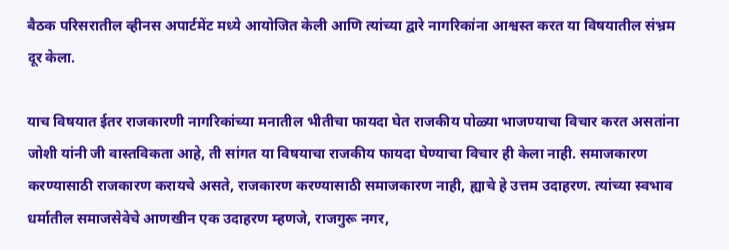बैठक परिसरातील व्हीनस अपार्टमेंट मध्ये आयोजित केली आणि त्यांच्या द्वारे नागरिकांना आश्वस्त करत या विषयातील संभ्रम दूर केला.

याच विषयात ईतर राजकारणी नागरिकांच्या मनातील भीतीचा फायदा घेत राजकीय पोळ्या भाजण्याचा विचार करत असतांना जोशी यांनी जी वास्तविकता आहे, ती सांगत या विषयाचा राजकीय फायदा घेण्याचा विचार ही केला नाही. समाजकारण करण्यासाठी राजकारण करायचे असते, राजकारण करण्यासाठी समाजकारण नाही, ह्याचे हे उत्तम उदाहरण. त्यांच्या स्वभाव धर्मातील समाजसेवेचे आणखीन एक उदाहरण म्हणजे, राजगुरू नगर,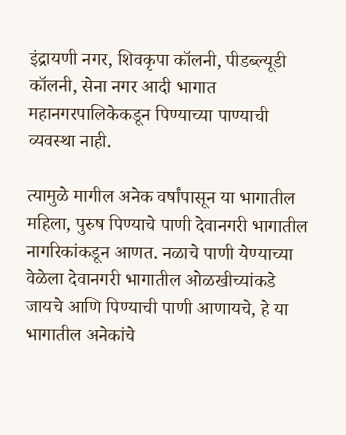इंद्रायणी नगर, शिवकृपा कॉलनी, पीडब्ल्यूडी कॉलनी, सेना नगर आदी भागात महानगरपालिकेकडून पिण्याच्या पाण्याची व्यवस्था नाही.

त्यामुळे मागील अनेक वर्षांपासून या भागातील महिला, पुरुष पिण्याचे पाणी देवानगरी भागातील नागरिकांकडून आणत. नळाचे पाणी येण्याच्या वेळेला देवानगरी भागातील ओळखीच्यांकडे जायचे आणि पिण्याची पाणी आणायचे, हे या भागातील अनेकांचे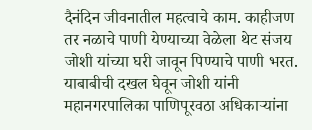दैनंदिन जीवनातील महत्वाचे काम. काहीजण तर नळाचे पाणी येण्याच्या वेळेला थेट संजय जोशी यांच्या घरी जावून पिण्याचे पाणी भरत. याबाबीची दखल घेवून जोशी यांनी महानगरपालिका पाणिपूरवठा अधिकाऱ्यांना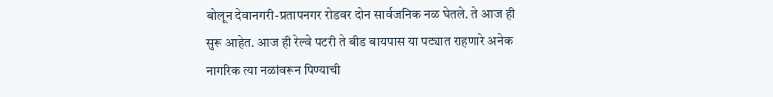बोलून देवानगरी-प्रतापनगर रोडवर दोन सार्वजनिक नळ घेतले. ते आज ही सुरू आहेत. आज ही रेल्वे पटरी ते बीड बायपास या पट्यात राहणारे अनेक नागरिक त्या नळांवरून पिण्याची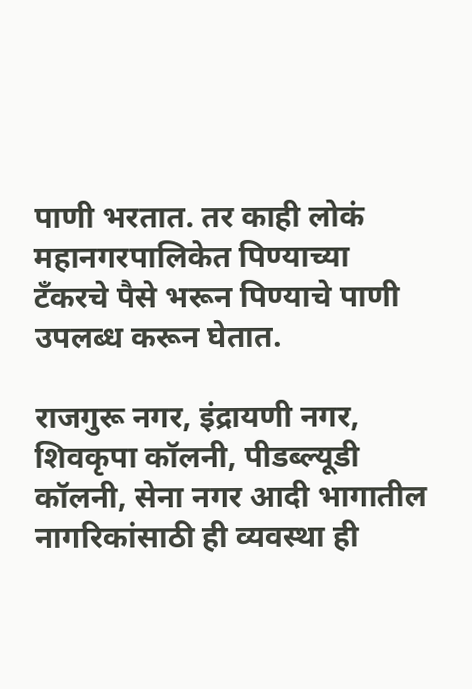पाणी भरतात. तर काही लोकं महानगरपालिकेत पिण्याच्या टँकरचे पैसे भरून पिण्याचे पाणी उपलब्ध करून घेतात.

राजगुरू नगर, इंद्रायणी नगर, शिवकृपा कॉलनी, पीडब्ल्यूडी कॉलनी, सेना नगर आदी भागातील नागरिकांसाठी ही व्यवस्था ही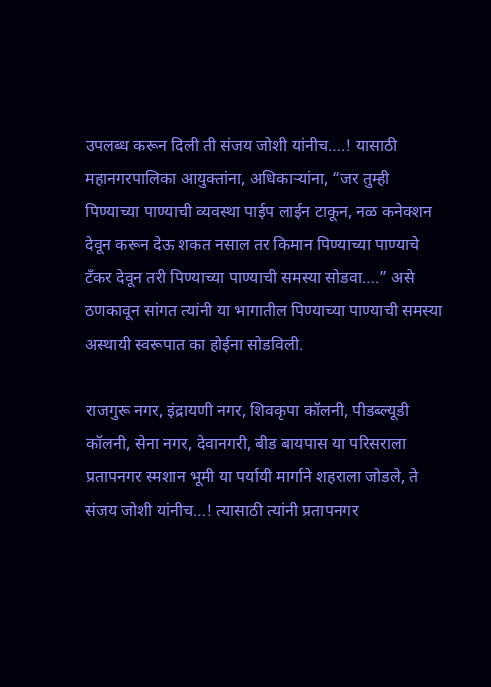उपलब्ध करून दिली ती संजय जोशी यांनीच….! यासाठी महानगरपालिका आयुक्तांना, अधिकाऱ्यांना, “जर तुम्ही पिण्याच्या पाण्याची व्यवस्था पाईप लाईन टाकून, नळ कनेक्शन देवून करून देऊ शकत नसाल तर किमान पिण्याच्या पाण्याचे टँकर देवून तरी पिण्याच्या पाण्याची समस्या सोडवा….” असे ठणकावून सांगत त्यांनी या भागातील पिण्याच्या पाण्याची समस्या अस्थायी स्वरूपात का होईना सोडविली.

राजगुरू नगर, इंद्रायणी नगर, शिवकृपा कॉलनी, पीडब्ल्यूडी कॉलनी, सेना नगर, देवानगरी, बीड बायपास या परिसराला प्रतापनगर स्मशान भूमी या पर्यायी मार्गाने शहराला जोडले, ते संजय जोशी यांनीच…! त्यासाठी त्यांनी प्रतापनगर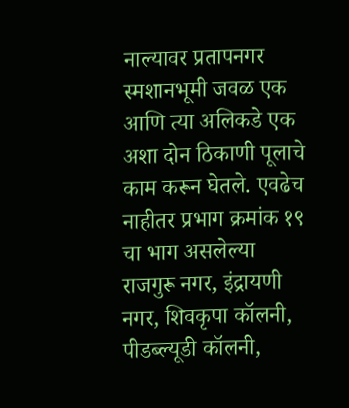नाल्यावर प्रतापनगर स्मशानभूमी जवळ एक आणि त्या अलिकडे एक अशा दोन ठिकाणी पूलाचे काम करून घेतले. एवढेच नाहीतर प्रभाग क्रमांक १९ चा भाग असलेल्या राजगुरू नगर, इंद्रायणी नगर, शिवकृपा कॉलनी, पीडब्ल्यूडी कॉलनी,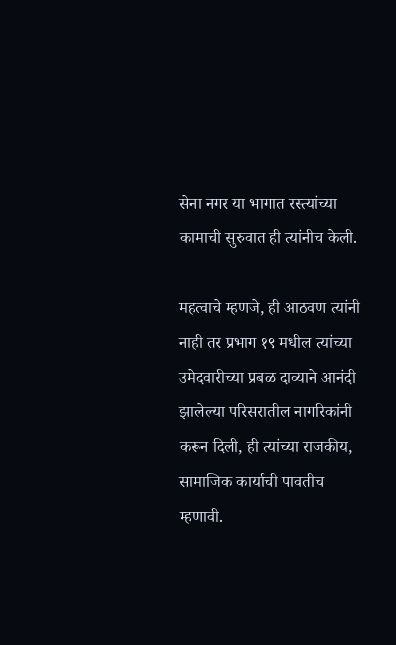सेना नगर या भागात रस्त्यांच्या कामाची सुरुवात ही त्यांनीच केली.

महत्वाचे म्हणजे, ही आठवण त्यांनी नाही तर प्रभाग १९ मधील त्यांच्या उमेदवारीच्या प्रबळ दाव्याने आनंदी झालेल्या परिसरातील नागरिकांनी करून दिली, ही त्यांच्या राजकीय, सामाजिक कार्याची पावतीच म्हणावी.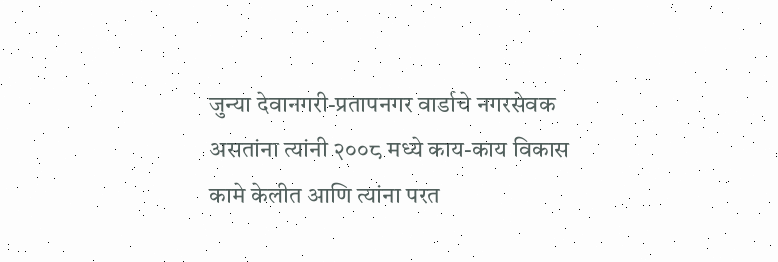जुन्या देवानगरी-प्रतापनगर वार्डाचे नगरसेवक असतांना त्यांनी २००८ मध्ये काय-काय विकास कामे केलीत आणि त्यांना परत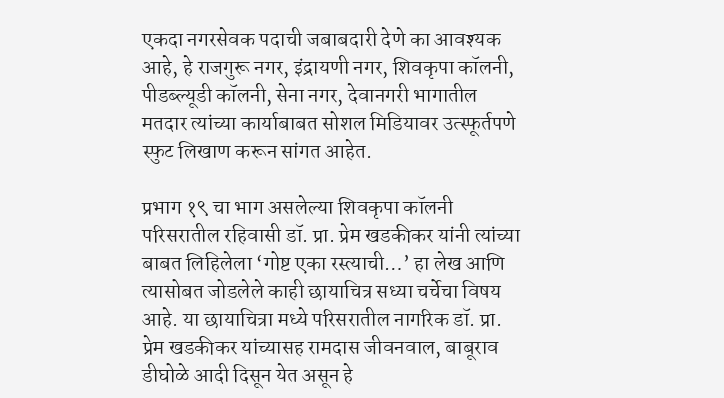एकदा नगरसेवक पदाची जबाबदारी देणे का आवश्यक आहे, हे राजगुरू नगर, इंद्रायणी नगर, शिवकृपा कॉलनी, पीडब्ल्यूडी कॉलनी, सेना नगर, देवानगरी भागातील मतदार त्यांच्या कार्याबाबत सोशल मिडियावर उत्स्फूर्तपणे स्फुट लिखाण करून सांगत आहेत.

प्रभाग १९ चा भाग असलेल्या शिवकृपा कॉलनी परिसरातील रहिवासी डॉ. प्रा. प्रेम खडकीकर यांनी त्यांच्या बाबत लिहिलेला ‘गोष्ट एका रस्त्याची…’ हा लेख आणि त्यासोबत जोडलेले काही छायाचित्र सध्या चर्चेचा विषय आहे. या छायाचित्रा मध्ये परिसरातील नागरिक डॉ. प्रा. प्रेम खडकीकर यांच्यासह रामदास जीवनवाल, बाबूराव डीघोळे आदी दिसून येत असून हे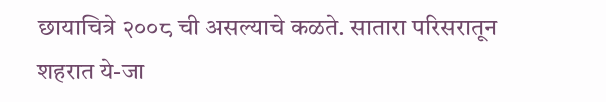छायाचित्रे २००८ ची असल्याचे कळते. सातारा परिसरातून शहरात ये-जा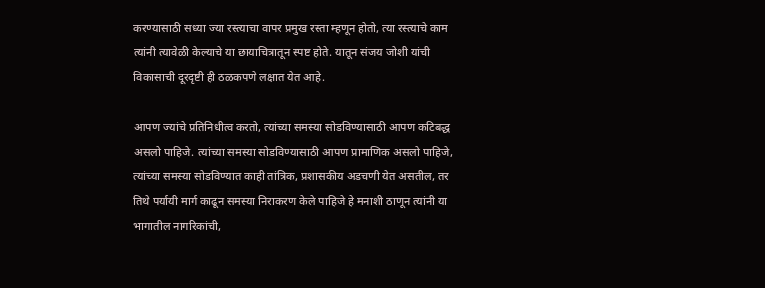करण्यासाठी सध्या ज्या रस्त्याचा वापर प्रमुख रस्ता म्हणून होतो, त्या रस्त्याचे काम त्यांनी त्यावेळी केल्याचे या छायाचित्रातून स्पष्ट होते. यातून संजय जोशी यांची विकासाची दूरदृष्टी ही ठळकपणे लक्षात येत आहे.

आपण ज्यांचे प्रतिनिधीत्व करतो, त्यांच्या समस्या सोडविण्यासाठी आपण कटिबद्ध असलो पाहिजे. त्यांच्या समस्या सोडविण्यासाठी आपण प्रामाणिक असलो पाहिजे, त्यांच्या समस्या सोडविण्यात काही तांत्रिक, प्रशासकीय अडचणी येत असतील, तर तिथे पर्यायी मार्ग काढून समस्या निराकरण केले पाहिजे हे मनाशी ठाणून त्यांनी या भागातील नागरिकांची,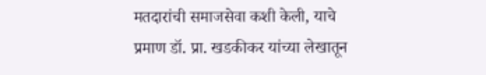मतदारांची समाजसेवा कशी केली, याचे प्रमाण डॉ. प्रा. खडकीकर यांच्या लेखातून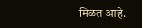मिळत आहे.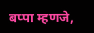बप्पा म्हणजे,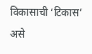विकासाची ‘टिकास’ असे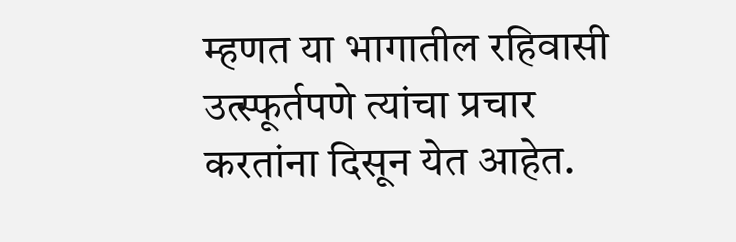म्हणत या भागातील रहिवासी उत्स्फूर्तपणे त्यांचा प्रचार करतांना दिसून येत आहेत.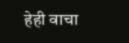हेही वाचा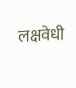लक्षवेधी